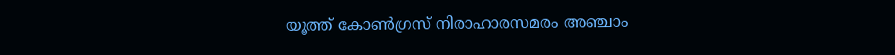യൂത്ത് കോൺഗ്രസ്‌ നിരാഹാരസമരം അഞ്ചാം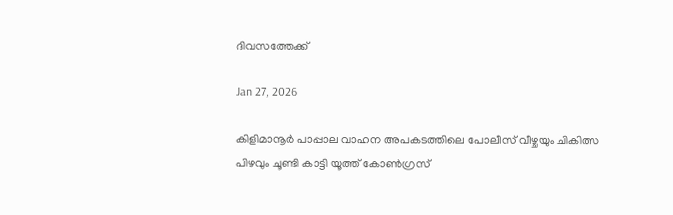ദിവസത്തേക്ക്

Jan 27, 2026

കിളിമാനൂർ പാപ്പാല വാഹന അപകടത്തിലെ പോലീസ് വീഴ്ചയും ചികിത്സ പിഴവും ചൂണ്ടി കാട്ടി യൂത്ത് കോൺഗ്രസ്‌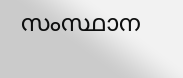സംസ്ഥാന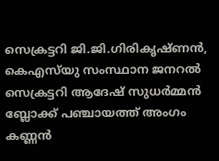സെക്രട്ടറി ജി.ജി.ഗിരികൃഷ്ണൻ, കെഎസ്‍യു സംസ്ഥാന ജനറൽ സെക്രട്ടറി ആദേഷ് സുധർമ്മൻ ബ്ലോക്ക്‌ പഞ്ചായത്ത്‌ അംഗം കണ്ണൻ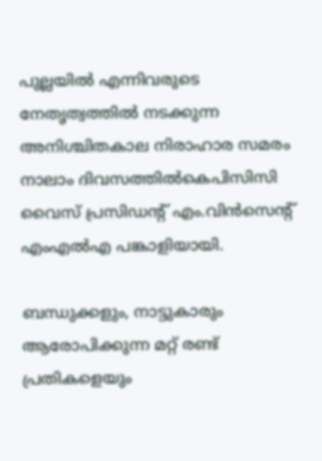പുല്ലയിൽ എന്നിവരുടെ നേതൃത്വത്തിൽ നടക്കുന്ന അനിശ്ചിതകാല നിരാഹാര സമരം നാലാം ദിവസത്തിൽകെപിസിസി വൈസ് പ്രസിഡന്റ് എം.വിൻസെന്റ് എംഎൽഎ പങ്കാളിയായി.

ബന്ധുക്കളും, നാട്ടുകാരും ആരോപിക്കുന്ന മറ്റ് രണ്ട് പ്രതികളെയും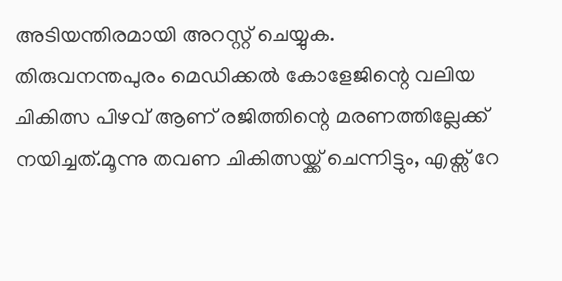അടിയന്തിരമായി അറസ്റ്റ് ചെയ്യുക.
തിരുവനന്തപുരം മെഡിക്കൽ കോളേജിന്റെ വലിയ ചികിത്സ പിഴവ് ആണ് രജിത്തിന്റെ മരണത്തില്ലേക്ക് നയിച്ചത്.മൂന്നു തവണ ചികിത്സയ്ക്ക് ചെന്നിട്ടും, എക്സ് റേ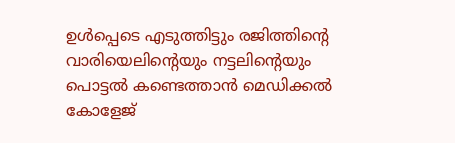ഉൾപ്പെടെ എടുത്തിട്ടും രജിത്തിന്റെ വാരിയെലിന്റെയും നട്ടലിന്റെയും പൊട്ടൽ കണ്ടെത്താൻ മെഡിക്കൽ കോളേജ്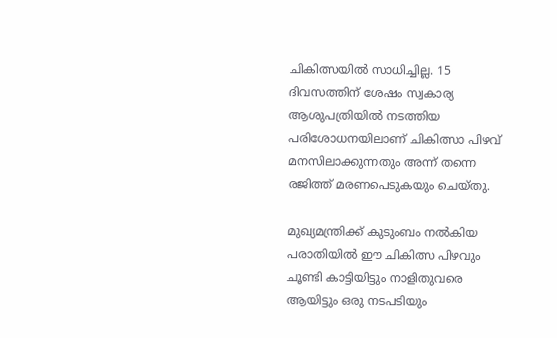ചികിത്സയിൽ സാധിച്ചില്ല. 15 ദിവസത്തിന് ശേഷം സ്വകാര്യ ആശുപത്രിയിൽ നടത്തിയ പരിശോധനയിലാണ് ചികിത്സാ പിഴവ് മനസിലാക്കുന്നതും അന്ന് തന്നെ രജിത്ത് മരണപെടുകയും ചെയ്തു.

മുഖ്യമന്ത്രിക്ക് കുടുംബം നൽകിയ പരാതിയിൽ ഈ ചികിത്സ പിഴവും ചൂണ്ടി കാട്ടിയിട്ടും നാളിതുവരെ ആയിട്ടും ഒരു നടപടിയും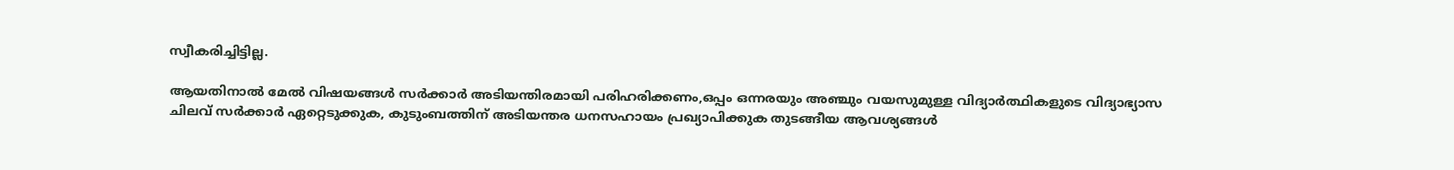സ്വീകരിച്ചിട്ടില്ല.

ആയതിനാൽ മേൽ വിഷയങ്ങൾ സർക്കാർ അടിയന്തിരമായി പരിഹരിക്കണം,ഒപ്പം ഒന്നരയും അഞ്ചും വയസുമുള്ള വിദ്യാർത്ഥികളുടെ വിദ്യാഭ്യാസ ചിലവ് സർക്കാർ ഏറ്റെടുക്കുക, കുടുംബത്തിന് അടിയന്തര ധനസഹായം പ്രഖ്യാപിക്കുക തുടങ്ങീയ ആവശ്യങ്ങൾ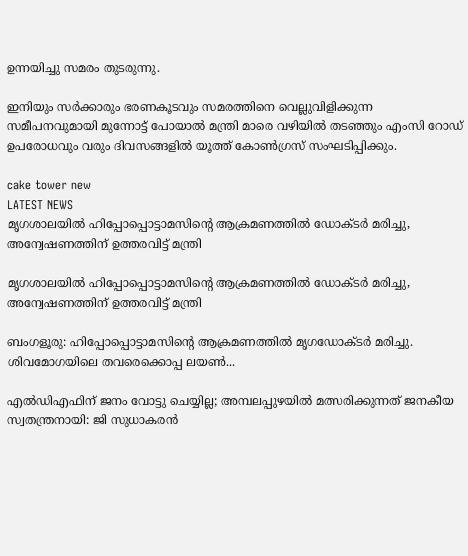ഉന്നയിച്ചു സമരം തുടരുന്നു.

ഇനിയും സർക്കാരും ഭരണകൂടവും സമരത്തിനെ വെല്ലുവിളിക്കുന്ന സമീപനവുമായി മുന്നോട്ട് പോയാൽ മന്ത്രി മാരെ വഴിയിൽ തടഞ്ഞും എംസി റോഡ് ഉപരോധവും വരും ദിവസങ്ങളിൽ യൂത്ത് കോൺഗ്രസ്‌ സംഘടിപ്പിക്കും.

cake tower new
LATEST NEWS
മൃഗശാലയില്‍ ഹിപ്പോപ്പൊട്ടാമസിന്റെ ആക്രമണത്തില്‍ ഡോക്ടര്‍ മരിച്ചു, അന്വേഷണത്തിന് ഉത്തരവിട്ട് മന്ത്രി

മൃഗശാലയില്‍ ഹിപ്പോപ്പൊട്ടാമസിന്റെ ആക്രമണത്തില്‍ ഡോക്ടര്‍ മരിച്ചു, അന്വേഷണത്തിന് ഉത്തരവിട്ട് മന്ത്രി

ബംഗളൂരു: ഹിപ്പോപ്പൊട്ടാമസിന്റെ ആക്രമണത്തില്‍ മൃഗഡോക്ടര്‍ മരിച്ചു. ശിവമോഗയിലെ തവരെക്കൊപ്പ ലയണ്‍...

എല്‍ഡിഎഫിന് ജനം വോട്ടു ചെയ്യില്ല; അമ്പലപ്പുഴയില്‍ മത്സരിക്കുന്നത് ജനകീയ സ്വതന്ത്രനായി: ജി സുധാകരന്‍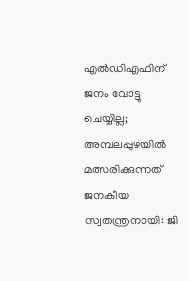എല്‍ഡിഎഫിന് ജനം വോട്ടു ചെയ്യില്ല; അമ്പലപ്പുഴയില്‍ മത്സരിക്കുന്നത് ജനകീയ സ്വതന്ത്രനായി: ജി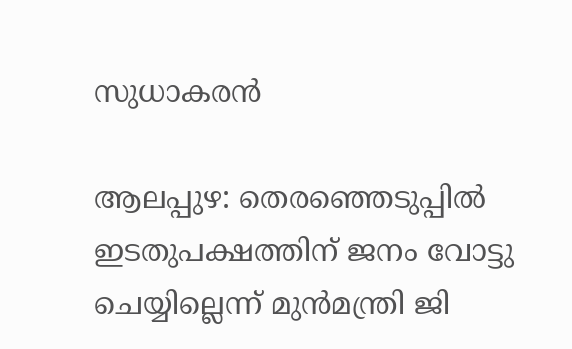സുധാകരന്‍

ആലപ്പുഴ: തെരഞ്ഞെടുപ്പില്‍ ഇടതുപക്ഷത്തിന് ജനം വോട്ടു ചെയ്യില്ലെന്ന് മുന്‍മന്ത്രി ജി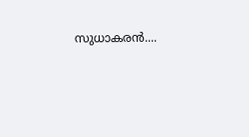സുധാകരന്‍....